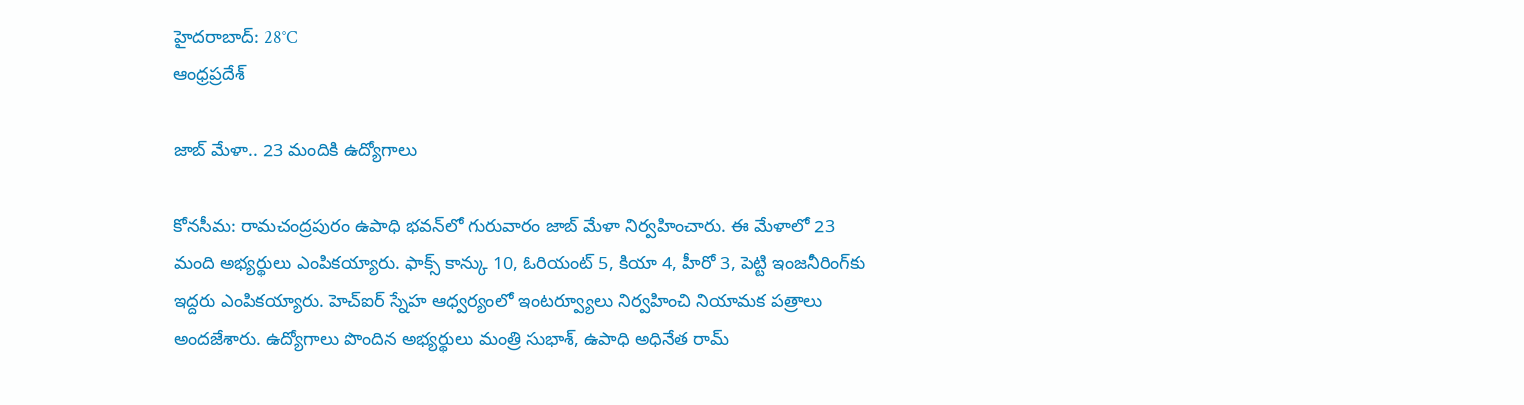హైదరాబాద్: 28°C
ఆంధ్రప్రదేశ్

జాబ్ మేళా.. 23 మందికి ఉద్యోగాలు

కోనసీమ: రామచంద్రపురం ఉపాధి భవన్‌లో గురువారం జాబ్ మేళా నిర్వహించారు. ఈ మేళాలో 23 మంది అభ్యర్థులు ఎంపికయ్యారు. ఫాక్స్ కాన్కు 10, ఓరియంట్ 5, కియా 4, హీరో 3, పెట్టి ఇంజనీరింగ్‌కు ఇద్దరు ఎంపికయ్యారు. హెచ్ఐర్ స్నేహ ఆధ్వర్యంలో ఇంటర్వ్యూలు నిర్వహించి నియామక పత్రాలు అందజేశారు. ఉద్యోగాలు పొందిన అభ్యర్థులు మంత్రి సుభాశ్, ఉపాధి అధినేత రామ్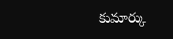కుమార్కు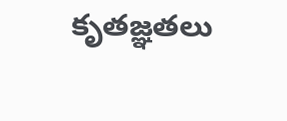కృతజ్ఞతలు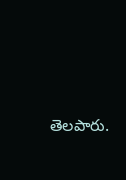తెలపారు.